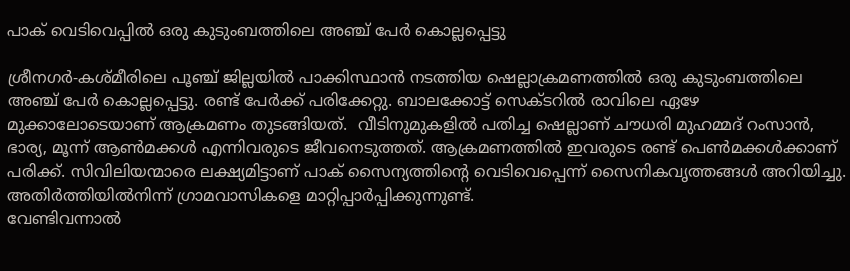പാക് വെടിവെപ്പില്‍ ഒരു കുടുംബത്തിലെ അഞ്ച് പേര്‍ കൊല്ലപ്പെട്ടു

ശ്രീനഗര്‍-കശ്മീരിലെ പൂഞ്ച് ജില്ലയില്‍ പാക്കിസ്ഥാന്‍ നടത്തിയ ഷെല്ലാക്രമണത്തില്‍ ഒരു കുടുംബത്തിലെ അഞ്ച് പേര്‍ കൊല്ലപ്പെട്ടു. രണ്ട് പേര്‍ക്ക് പരിക്കേറ്റു. ബാലക്കോട്ട് സെക്ടറില്‍ രാവിലെ ഏഴേ മുക്കാലോടെയാണ് ആക്രമണം തുടങ്ങിയത്.  വീടിനുമുകളില്‍ പതിച്ച ഷെല്ലാണ് ചൗധരി മുഹമ്മദ് റംസാന്‍, ഭാര്യ, മൂന്ന് ആണ്‍മക്കള്‍ എന്നിവരുടെ ജീവനെടുത്തത്. ആക്രമണത്തില്‍ ഇവരുടെ രണ്ട് പെണ്‍മക്കള്‍ക്കാണ് പരിക്ക്. സിവിലിയന്മാരെ ലക്ഷ്യമിട്ടാണ് പാക് സൈന്യത്തിന്റെ വെടിവെപ്പെന്ന് സൈനികവൃത്തങ്ങള്‍ അറിയിച്ചു. അതിര്‍ത്തിയില്‍നിന്ന് ഗ്രാമവാസികളെ മാറ്റിപ്പാര്‍പ്പിക്കുന്നുണ്ട്.
വേണ്ടിവന്നാല്‍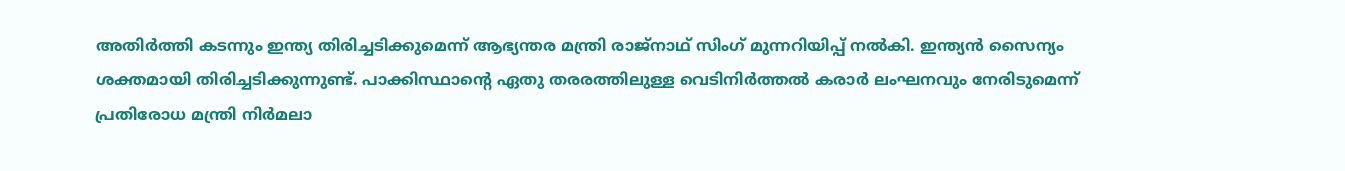അതിര്‍ത്തി കടന്നും ഇന്ത്യ തിരിച്ചടിക്കുമെന്ന് ആഭ്യന്തര മന്ത്രി രാജ്‌നാഥ് സിംഗ് മുന്നറിയിപ്പ് നല്‍കി. ഇന്ത്യന്‍ സൈന്യം ശക്തമായി തിരിച്ചടിക്കുന്നുണ്ട്. പാക്കിസ്ഥാന്റെ ഏതു തരരത്തിലുള്ള വെടിനിര്‍ത്തല്‍ കരാര്‍ ലംഘനവും നേരിടുമെന്ന് പ്രതിരോധ മന്ത്രി നിര്‍മലാ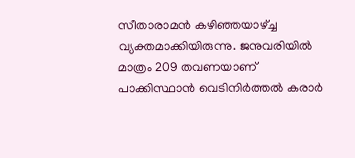സീതാരാമന്‍ കഴിഞ്ഞയാഴ്ച്ച വ്യക്തമാക്കിയിരുന്നു. ജനുവരിയില്‍ മാത്രം 209 തവണയാണ് പാക്കിസ്ഥാന്‍ വെടിനിര്‍ത്തല്‍ കരാര്‍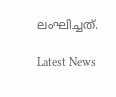ലംഘിച്ചത്.

Latest News